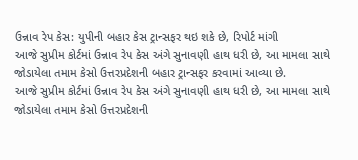ઉન્નાવ રેપ કેસ: યુપીની બહાર કેસ ટ્રાન્સફર થઇ શકે છે, રિપોર્ટ માંગી
આજે સુપ્રીમ કોર્ટમાં ઉન્નાવ રેપ કેસ અંગે સુનાવણી હાથ ધરી છે, આ મામલા સાથે જોડાયેલા તમામ કેસો ઉત્તરપ્રદેશની બહાર ટ્રાન્સફર કરવામાં આવ્યા છે.
આજે સુપ્રીમ કોર્ટમાં ઉન્નાવ રેપ કેસ અંગે સુનાવણી હાથ ધરી છે, આ મામલા સાથે જોડાયેલા તમામ કેસો ઉત્તરપ્રદેશની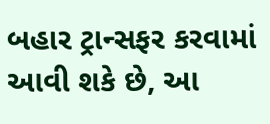બહાર ટ્રાન્સફર કરવામાં આવી શકે છે, આ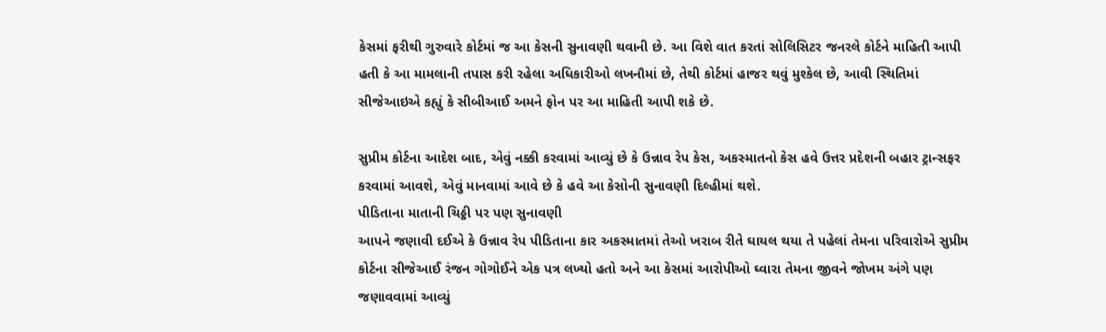કેસમાં ફરીથી ગુરુવારે કોર્ટમાં જ આ કેસની સુનાવણી થવાની છે. આ વિશે વાત કરતાં સોલિસિટર જનરલે કોર્ટને માહિતી આપી હતી કે આ મામલાની તપાસ કરી રહેલા અધિકારીઓ લખનૌમાં છે, તેથી કોર્ટમાં હાજર થવું મુશ્કેલ છે, આવી સ્થિતિમાં સીજેઆઇએ કહ્યું કે સીબીઆઈ અમને ફોન પર આ માહિતી આપી શકે છે.

સુપ્રીમ કોર્ટના આદેશ બાદ, એવું નક્કી કરવામાં આવ્યું છે કે ઉન્નાવ રેપ કેસ, અકસ્માતનો કેસ હવે ઉત્તર પ્રદેશની બહાર ટ્રાન્સફર કરવામાં આવશે, એવું માનવામાં આવે છે કે હવે આ કેસોની સુનાવણી દિલ્હીમાં થશે.
પીડિતાના માતાની ચિઠ્ઠી પર પણ સુનાવણી
આપને જણાવી દઈએ કે ઉન્નાવ રેપ પીડિતાના કાર અકસ્માતમાં તેઓ ખરાબ રીતે ઘાયલ થયા તે પહેલાં તેમના પરિવારોએ સુપ્રીમ કોર્ટના સીજેઆઈ રંજન ગોગોઈને એક પત્ર લખ્યો હતો અને આ કેસમાં આરોપીઓ ઘ્વારા તેમના જીવને જોખમ અંગે પણ જણાવવામાં આવ્યું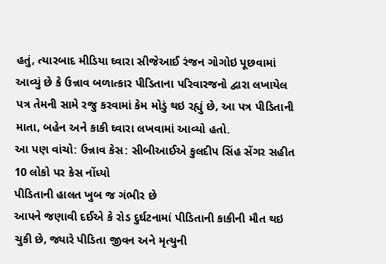હતું, ત્યારબાદ મીડિયા ઘ્વારા સીજેઆઈ રંજન ગોગોઇ પૂછવામાં આવ્યું છે કે ઉન્નાવ બળાત્કાર પીડિતાના પરિવારજનો દ્વારા લખાયેલ પત્ર તેમની સામે રજુ કરવામાં કેમ મોડું થઇ રહ્યું છે, આ પત્ર પીડિતાની માતા, બહેન અને કાકી ઘ્વારા લખવામાં આવ્યો હતો.
આ પણ વાંચો: ઉન્નાવ કેસ: સીબીઆઈએ કુલદીપ સિંહ સેંગર સહીત 10 લોકો પર કેસ નોંધ્યો
પીડિતાની હાલત ખુબ જ ગંભીર છે
આપને જણાવી દઈએ કે રોડ દુર્ઘટનામાં પીડિતાની કાકીની મૌત થઇ ચુકી છે, જ્યારે પીડિતા જીવન અને મૃત્યુની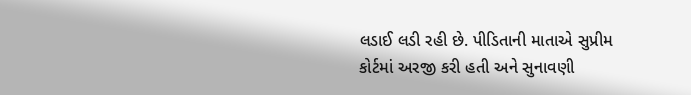લડાઈ લડી રહી છે. પીડિતાની માતાએ સુપ્રીમ કોર્ટમાં અરજી કરી હતી અને સુનાવણી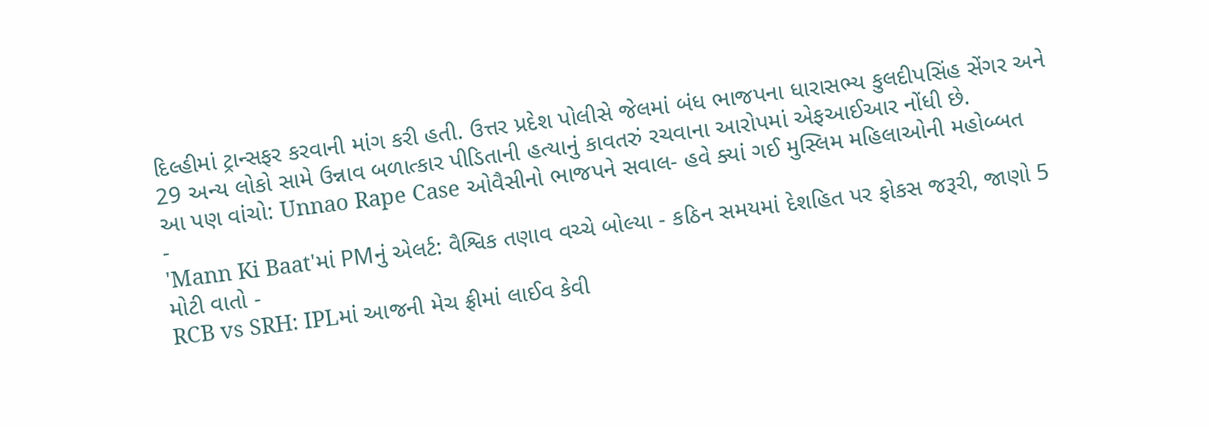દિલ્હીમાં ટ્રાન્સફર કરવાની માંગ કરી હતી. ઉત્તર પ્રદેશ પોલીસે જેલમાં બંધ ભાજપના ધારાસભ્ય કુલદીપસિંહ સેંગર અને 29 અન્ય લોકો સામે ઉન્નાવ બળાત્કાર પીડિતાની હત્યાનું કાવતરું રચવાના આરોપમાં એફઆઈઆર નોંધી છે.
આ પણ વાંચો: Unnao Rape Case ઓવૈસીનો ભાજપને સવાલ- હવે ક્યાં ગઈ મુસ્લિમ મહિલાઓની મહોબ્બત
-
'Mann Ki Baat'માં PMનું એલર્ટ: વૈશ્વિક તણાવ વચ્ચે બોલ્યા - કઠિન સમયમાં દેશહિત પર ફોકસ જરૂરી, જાણો 5 મોટી વાતો -
RCB vs SRH: IPLમાં આજની મેચ ફ્રીમાં લાઈવ કેવી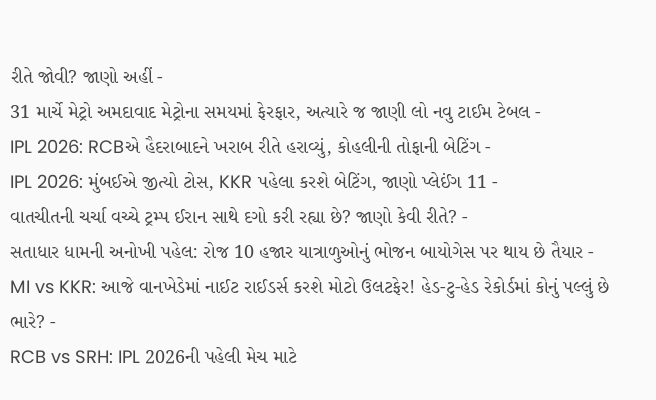રીતે જોવી? જાણો અહીં -
31 માર્ચે મેટ્રો અમદાવાદ મેટ્રોના સમયમાં ફેરફાર, અત્યારે જ જાણી લો નવુ ટાઈમ ટેબલ -
IPL 2026: RCBએ હૈદરાબાદને ખરાબ રીતે હરાવ્યું, કોહલીની તોફાની બેટિંગ -
IPL 2026: મુંબઈએ જીત્યો ટોસ, KKR પહેલા કરશે બેટિંગ, જાણો પ્લેઈંગ 11 -
વાતચીતની ચર્ચા વચ્ચે ટ્રમ્પ ઈરાન સાથે દગો કરી રહ્યા છે? જાણો કેવી રીતે? -
સતાધાર ધામની અનોખી પહેલ: રોજ 10 હજાર યાત્રાળુઓનું ભોજન બાયોગેસ પર થાય છે તૈયાર -
MI vs KKR: આજે વાનખેડેમાં નાઈટ રાઈડર્સ કરશે મોટો ઉલટફેર! હેડ-ટુ-હેડ રેકોર્ડમાં કોનું પલ્લું છે ભારે? -
RCB vs SRH: IPL 2026ની પહેલી મેચ માટે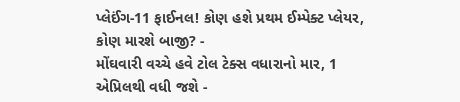પ્લેઈંગ-11 ફાઈનલ! કોણ હશે પ્રથમ ઈમ્પેક્ટ પ્લેયર, કોણ મારશે બાજી? -
મોંઘવારી વચ્ચે હવે ટોલ ટેક્સ વધારાનો માર, 1 એપ્રિલથી વધી જશે -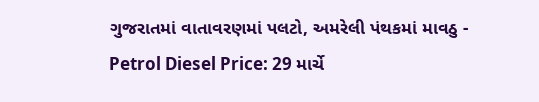ગુજરાતમાં વાતાવરણમાં પલટો, અમરેલી પંથકમાં માવઠુ -
Petrol Diesel Price: 29 માર્ચે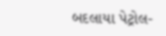બદલાયા પેટ્રોલ-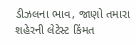ડીઝલના ભાવ, જાણો તમારા શહેરની લેટેસ્ટ કિંમત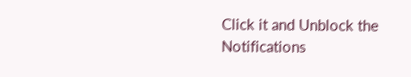Click it and Unblock the Notifications